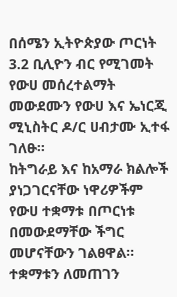በሰሜን ኢትዮጵያው ጦርነት 3.2 ቢሊዮን ብር የሚገመት የውሀ መሰረተልማት መውደሙን የውሀ እና ኤነርጂ ሚኒስትር ዶ/ር ሀብታሙ ኢተፋ ገለፁ፡፡
ከትግራይ እና ከአማራ ክልሎች ያነጋገርናቸው ነዋሪዎችም የውሀ ተቋማቱ በጦርነቱ በመውደማቸው ችግር መሆናቸውን ገልፀዋል፡፡
ተቋማቱን ለመጠገን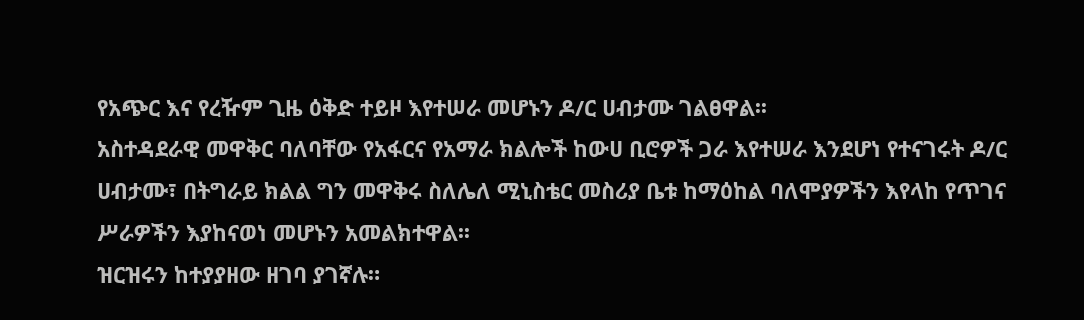የአጭር እና የረዥም ጊዜ ዕቅድ ተይዞ እየተሠራ መሆኑን ዶ/ር ሀብታሙ ገልፀዋል፡፡
አስተዳደራዊ መዋቅር ባለባቸው የአፋርና የአማራ ክልሎች ከውሀ ቢሮዎች ጋራ እየተሠራ እንደሆነ የተናገሩት ዶ/ር ሀብታሙ፣ በትግራይ ክልል ግን መዋቅሩ ስለሌለ ሚኒስቴር መስሪያ ቤቱ ከማዕከል ባለሞያዎችን እየላከ የጥገና ሥራዎችን እያከናወነ መሆኑን አመልክተዋል፡፡
ዝርዝሩን ከተያያዘው ዘገባ ያገኛሉ።